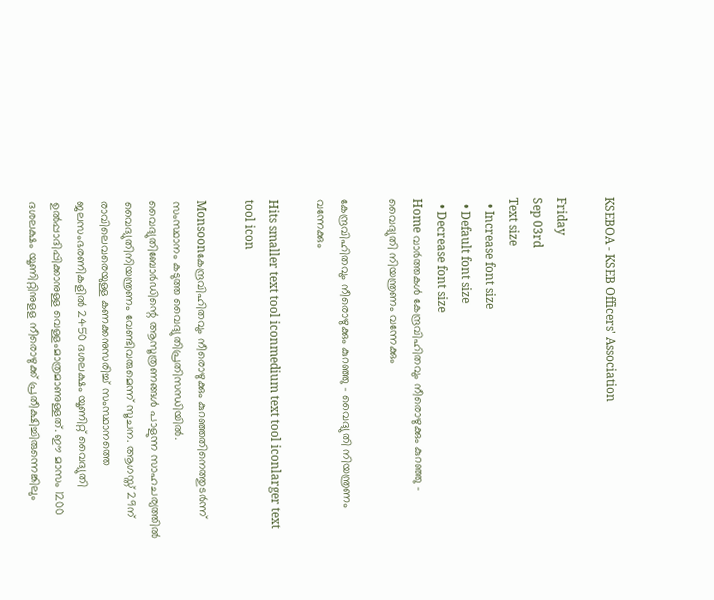KSEBOA - KSEB Officers' Association

Friday
Sep 03rd
Text size
  • Increase font size
  • Default font size
  • Decrease font size
Home വാര്‍ത്തകള്‍ കേന്ദ്രവിഹിതവും നീരൊഴുക്കും കുറഞ്ഞു - വൈദ്യുതി നിയന്ത്രണം വന്നേക്കും

കേന്ദ്രവിഹിതവും നീരൊഴുക്കും കുറഞ്ഞു - വൈദ്യുതി നിയന്ത്രണം വന്നേക്കും

Hits smaller text tool iconmedium text tool iconlarger text tool icon

Monsoonകേന്ദ്രവിഹിതവും നീരൊഴുക്കും കുറഞ്ഞതിനെത്തുടര്‍ന്ന് സംസ്ഥാനം കടുത്ത വൈദ്യുതിപ്രതിസന്ധിയില്‍. വൈദ്യുതിബോര്‍ഡിന്റെ ആസൂത്രണങ്ങള്‍ പാളുന്ന സാഹചര്യത്തില്‍ വൈദ്യുതിനിയന്ത്രണം വേണ്ടിവരുമെന്ന് സൂചന. ആഗസ്ത് 29ന് രാവിലെവരെയുള്ള കണക്കനുസരിച്ച് സംസ്ഥാനത്തെ ജലസംഭരണികളില്‍ 2450 ദശലക്ഷം യൂണിറ്റ് വൈദ്യുതി ഉല്‍പ്പാദിപ്പിക്കാനുള്ള വെള്ളംമാത്രമാണുള്ളത്. ഈ മാസം 1200 ദശലക്ഷം യൂണിറ്റിനുളള നീരൊഴുക്ക് പ്രതീക്ഷിച്ചിരുന്നെങ്കിലും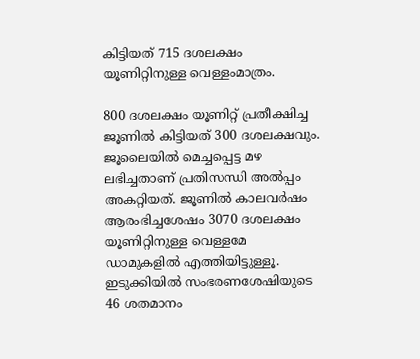കിട്ടിയത് 715 ദശലക്ഷം യൂണിറ്റിനുള്ള വെള്ളംമാത്രം.

800 ദശലക്ഷം യൂണിറ്റ് പ്രതീക്ഷിച്ച ജൂണില്‍ കിട്ടിയത് 300 ദശലക്ഷവും. ജൂലൈയില്‍ മെച്ചപ്പെട്ട മഴ ലഭിച്ചതാണ് പ്രതിസന്ധി അല്‍പ്പം അകറ്റിയത്. ജൂണില്‍ കാലവര്‍ഷം ആരംഭിച്ചശേഷം 3070 ദശലക്ഷം യൂണിറ്റിനുള്ള വെള്ളമേ ഡാമുകളില്‍ എത്തിയിട്ടുള്ളൂ. ഇടുക്കിയില്‍ സംഭരണശേഷിയുടെ 46 ശതമാനം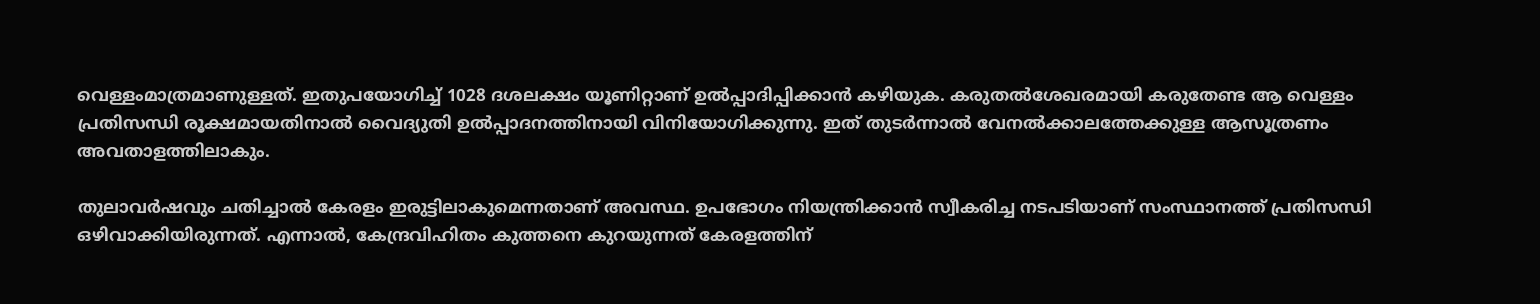വെള്ളംമാത്രമാണുള്ളത്. ഇതുപയോഗിച്ച് 1028 ദശലക്ഷം യൂണിറ്റാണ് ഉല്‍പ്പാദിപ്പിക്കാന്‍ കഴിയുക. കരുതല്‍ശേഖരമായി കരുതേണ്ട ആ വെള്ളം പ്രതിസന്ധി രൂക്ഷമായതിനാല്‍ വൈദ്യുതി ഉല്‍പ്പാദനത്തിനായി വിനിയോഗിക്കുന്നു. ഇത് തുടര്‍ന്നാല്‍ വേനല്‍ക്കാലത്തേക്കുള്ള ആസൂത്രണം അവതാളത്തിലാകും.

തുലാവര്‍ഷവും ചതിച്ചാല്‍ കേരളം ഇരുട്ടിലാകുമെന്നതാണ് അവസ്ഥ. ഉപഭോഗം നിയന്ത്രിക്കാന്‍ സ്വീകരിച്ച നടപടിയാണ് സംസ്ഥാനത്ത് പ്രതിസന്ധി ഒഴിവാക്കിയിരുന്നത്. എന്നാല്‍, കേന്ദ്രവിഹിതം കുത്തനെ കുറയുന്നത് കേരളത്തിന്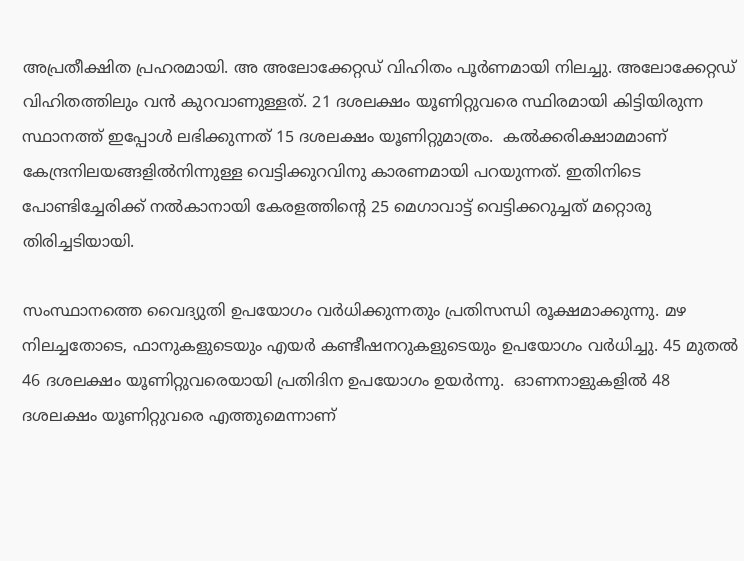അപ്രതീക്ഷിത പ്രഹരമായി. അ അലോക്കേറ്റഡ് വിഹിതം പൂര്‍ണമായി നിലച്ചു. അലോക്കേറ്റഡ് വിഹിതത്തിലും വന്‍ കുറവാണുള്ളത്. 21 ദശലക്ഷം യൂണിറ്റുവരെ സ്ഥിരമായി കിട്ടിയിരുന്ന സ്ഥാനത്ത് ഇപ്പോള്‍ ലഭിക്കുന്നത് 15 ദശലക്ഷം യൂണിറ്റുമാത്രം.  കല്‍ക്കരിക്ഷാമമാണ് കേന്ദ്രനിലയങ്ങളില്‍നിന്നുള്ള വെട്ടിക്കുറവിനു കാരണമായി പറയുന്നത്. ഇതിനിടെ പോണ്ടിച്ചേരിക്ക് നല്‍കാനായി കേരളത്തിന്റെ 25 മെഗാവാട്ട് വെട്ടിക്കറുച്ചത് മറ്റൊരു തിരിച്ചടിയായി.

സംസ്ഥാനത്തെ വൈദ്യുതി ഉപയോഗം വര്‍ധിക്കുന്നതും പ്രതിസന്ധി രൂക്ഷമാക്കുന്നു. മഴ നിലച്ചതോടെ, ഫാനുകളുടെയും എയര്‍ കണ്ടീഷനറുകളുടെയും ഉപയോഗം വര്‍ധിച്ചു. 45 മുതല്‍ 46 ദശലക്ഷം യൂണിറ്റുവരെയായി പ്രതിദിന ഉപയോഗം ഉയര്‍ന്നു.  ഓണനാളുകളില്‍ 48 ദശലക്ഷം യൂണിറ്റുവരെ എത്തുമെന്നാണ്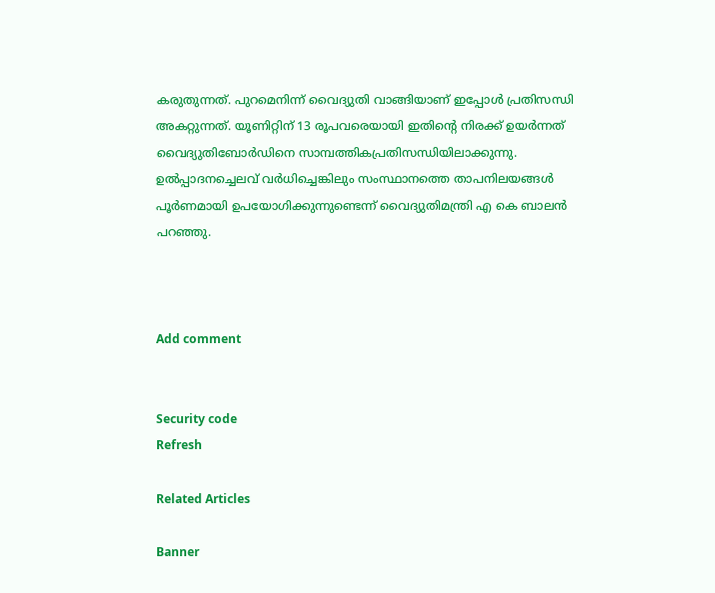കരുതുന്നത്. പുറമെനിന്ന് വൈദ്യുതി വാങ്ങിയാണ് ഇപ്പോള്‍ പ്രതിസന്ധി അകറ്റുന്നത്. യൂണിറ്റിന് 13 രൂപവരെയായി ഇതിന്റെ നിരക്ക് ഉയര്‍ന്നത് വൈദ്യുതിബോര്‍ഡിനെ സാമ്പത്തികപ്രതിസന്ധിയിലാക്കുന്നു. ഉല്‍പ്പാദനച്ചെലവ് വര്‍ധിച്ചെങ്കിലും സംസ്ഥാനത്തെ താപനിലയങ്ങള്‍ പൂര്‍ണമായി ഉപയോഗിക്കുന്നുണ്ടെന്ന് വൈദ്യുതിമന്ത്രി എ കെ ബാലന്‍ പറഞ്ഞു.



Add comment


Security code
Refresh

Related Articles

Banner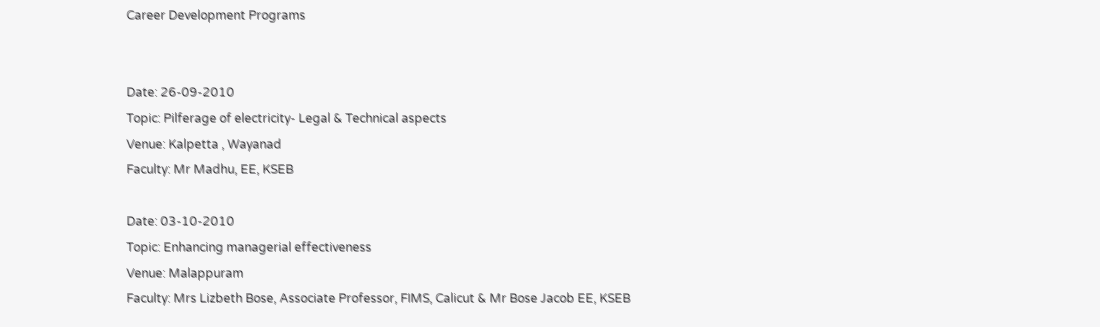Career Development Programs


Date: 26-09-2010
Topic: Pilferage of electricity- Legal & Technical aspects
Venue: Kalpetta , Wayanad
Faculty: Mr Madhu, EE, KSEB

Date: 03-10-2010
Topic: Enhancing managerial effectiveness
Venue: Malappuram
Faculty: Mrs Lizbeth Bose, Associate Professor, FIMS, Calicut & Mr Bose Jacob EE, KSEB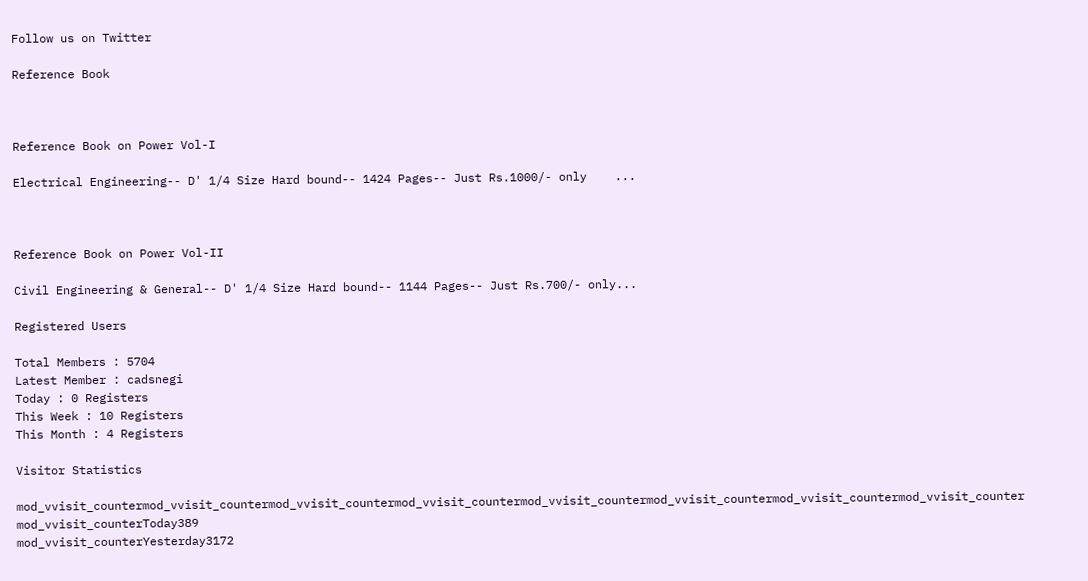Follow us on Twitter

Reference Book



Reference Book on Power Vol-I

Electrical Engineering-- D' 1/4 Size Hard bound-- 1424 Pages-- Just Rs.1000/- only    ...



Reference Book on Power Vol-II

Civil Engineering & General-- D' 1/4 Size Hard bound-- 1144 Pages-- Just Rs.700/- only...

Registered Users

Total Members : 5704
Latest Member : cadsnegi
Today : 0 Registers
This Week : 10 Registers
This Month : 4 Registers

Visitor Statistics

mod_vvisit_countermod_vvisit_countermod_vvisit_countermod_vvisit_countermod_vvisit_countermod_vvisit_countermod_vvisit_countermod_vvisit_counter
mod_vvisit_counterToday389
mod_vvisit_counterYesterday3172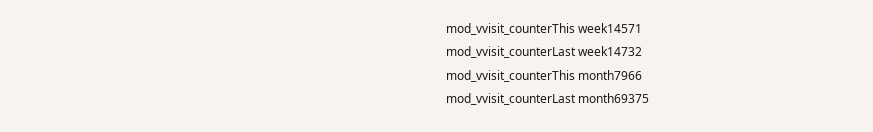mod_vvisit_counterThis week14571
mod_vvisit_counterLast week14732
mod_vvisit_counterThis month7966
mod_vvisit_counterLast month69375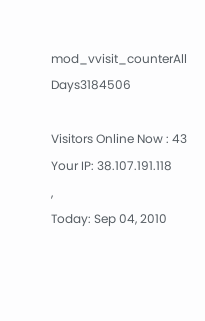mod_vvisit_counterAll Days3184506

Visitors Online Now : 43
Your IP: 38.107.191.118
,
Today: Sep 04, 2010